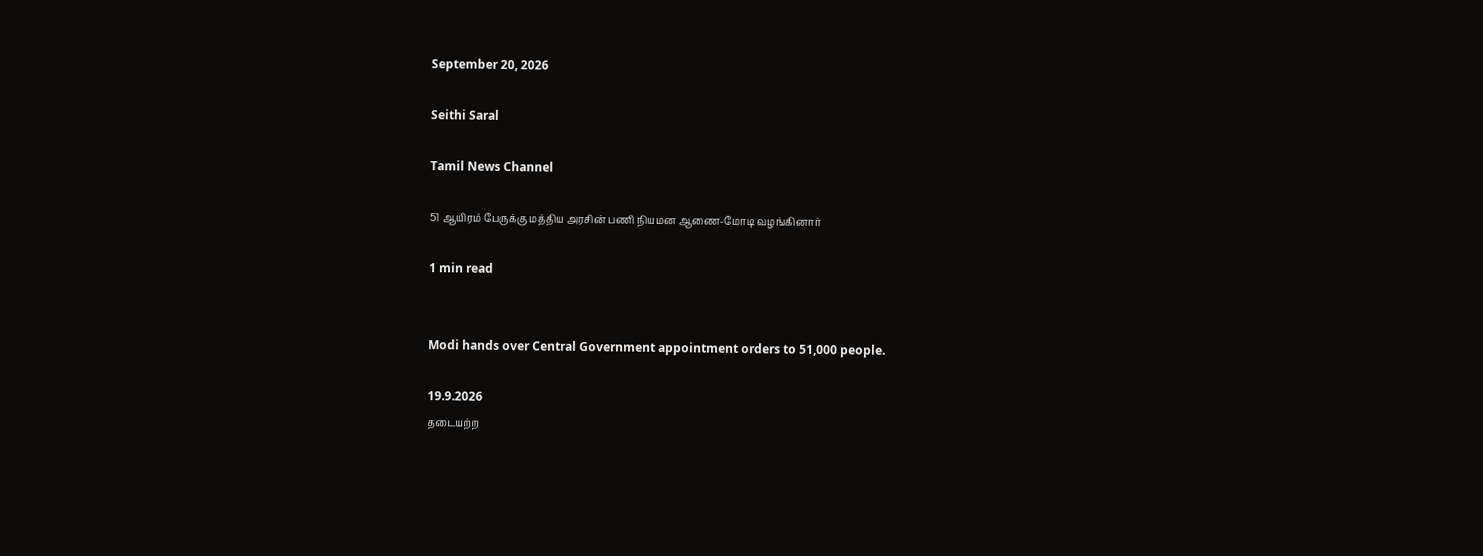September 20, 2026

Seithi Saral

Tamil News Channel

51 ஆயிரம் பேருக்கு மத்திய அரசின் பணி நியமன ஆணை-மோடி வழங்கினார்

1 min read


Modi hands over Central Government appointment orders to 51,000 people.

19.9.2026
தடையற்ற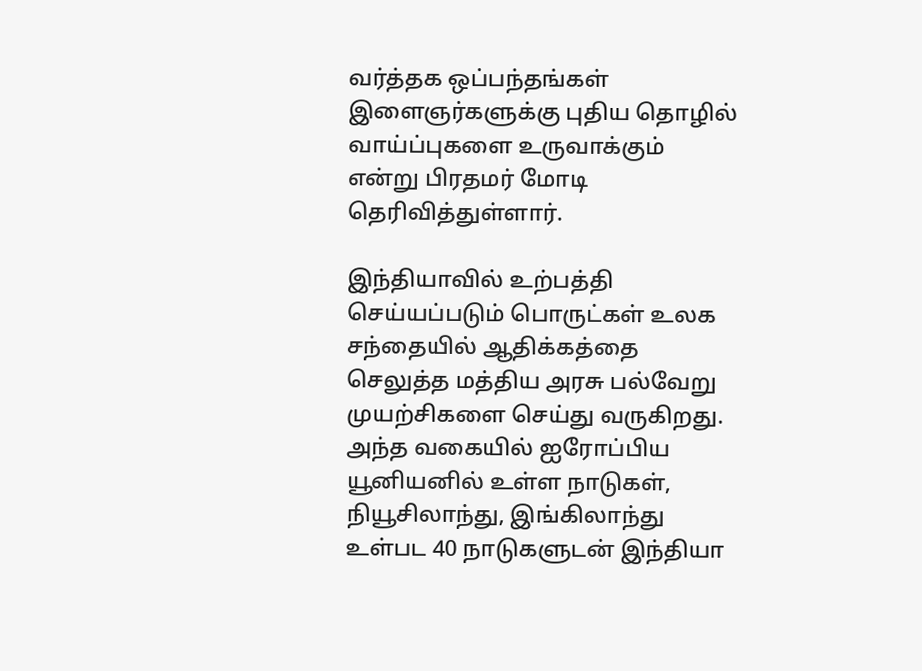வர்த்தக ஒப்பந்தங்கள் இளைஞர்களுக்கு புதிய தொழில் வாய்ப்புகளை உருவாக்கும் என்று பிரதமர் மோடி தெரிவித்துள்ளார்.

இந்தியாவில் உற்பத்தி செய்யப்படும் பொருட்கள் உலக சந்தையில் ஆதிக்கத்தை செலுத்த மத்திய அரசு பல்வேறு முயற்சிகளை செய்து வருகிறது. அந்த வகையில் ஐரோப்பிய யூனியனில் உள்ள நாடுகள், நியூசிலாந்து, இங்கிலாந்து உள்பட 40 நாடுகளுடன் இந்தியா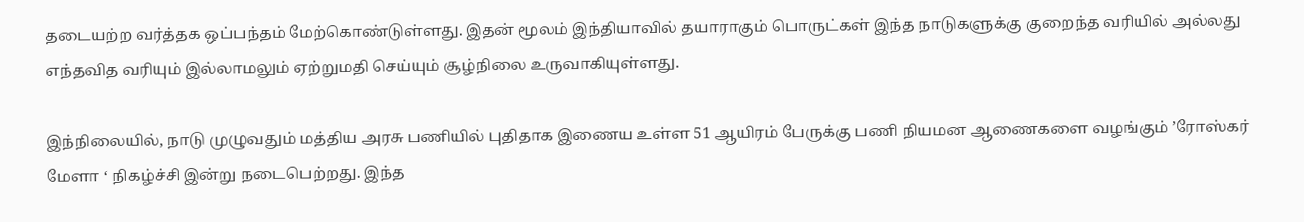தடையற்ற வர்த்தக ஒப்பந்தம் மேற்கொண்டுள்ளது. இதன் மூலம் இந்தியாவில் தயாராகும் பொருட்கள் இந்த நாடுகளுக்கு குறைந்த வரியில் அல்லது எந்தவித வரியும் இல்லாமலும் ஏற்றுமதி செய்யும் சூழ்நிலை உருவாகியுள்ளது.

இந்நிலையில், நாடு முழுவதும் மத்திய அரசு பணியில் புதிதாக இணைய உள்ள 51 ஆயிரம் பேருக்கு பணி நியமன ஆணைகளை வழங்கும் ’ரோஸ்கர் மேளா ‘ நிகழ்ச்சி இன்று நடைபெற்றது. இந்த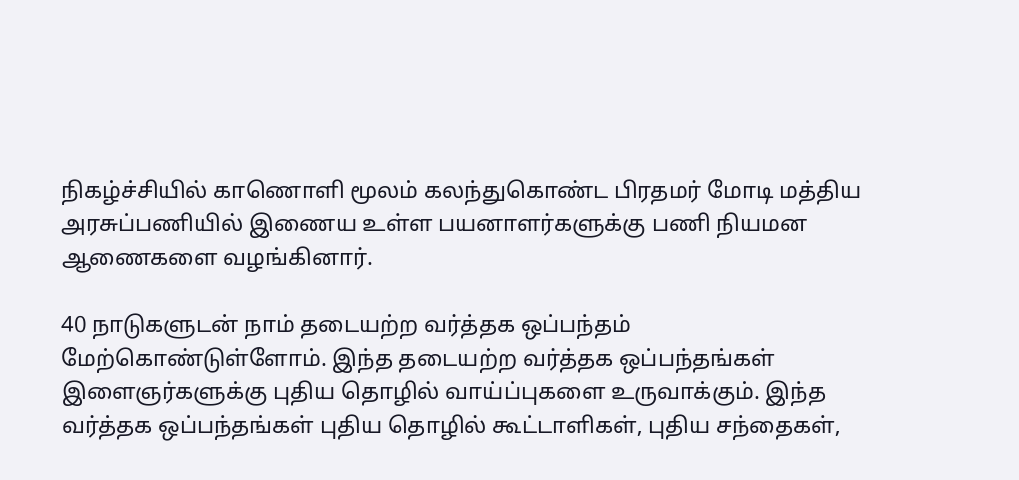நிகழ்ச்சியில் காணொளி மூலம் கலந்துகொண்ட பிரதமர் மோடி மத்திய அரசுப்பணியில் இணைய உள்ள பயனாளர்களுக்கு பணி நியமன ஆணைகளை வழங்கினார்.

40 நாடுகளுடன் நாம் தடையற்ற வர்த்தக ஒப்பந்தம் மேற்கொண்டுள்ளோம். இந்த தடையற்ற வர்த்தக ஒப்பந்தங்கள் இளைஞர்களுக்கு புதிய தொழில் வாய்ப்புகளை உருவாக்கும். இந்த வர்த்தக ஒப்பந்தங்கள் புதிய தொழில் கூட்டாளிகள், புதிய சந்தைகள்,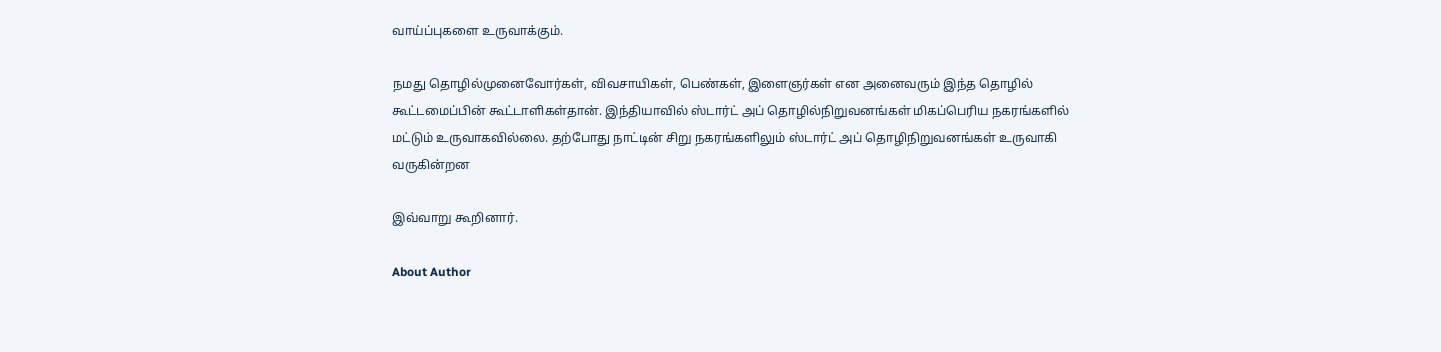வாய்ப்புகளை உருவாக்கும்.

நமது தொழில்முனைவோர்கள், விவசாயிகள், பெண்கள், இளைஞர்கள் என அனைவரும் இந்த தொழில் கூட்டமைப்பின் கூட்டாளிகள்தான். இந்தியாவில் ஸ்டார்ட் அப் தொழில்நிறுவனங்கள் மிகப்பெரிய நகரங்களில் மட்டும் உருவாகவில்லை. தற்போது நாட்டின் சிறு நகரங்களிலும் ஸ்டார்ட் அப் தொழிநிறுவனங்கள் உருவாகி வருகின்றன

இவ்வாறு கூறினார்.

About Author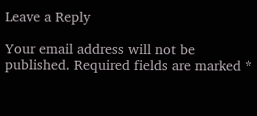Leave a Reply

Your email address will not be published. Required fields are marked *